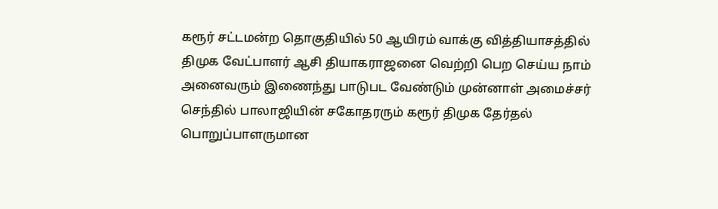கரூர் சட்டமன்ற தொகுதியில் 50 ஆயிரம் வாக்கு வித்தியாசத்தில் திமுக வேட்பாளர் ஆசி தியாகராஜனை வெற்றி பெற செய்ய நாம் அனைவரும் இணைந்து பாடுபட வேண்டும் முன்னாள் அமைச்சர் செந்தில் பாலாஜியின் சகோதரரும் கரூர் திமுக தேர்தல் பொறுப்பாளருமான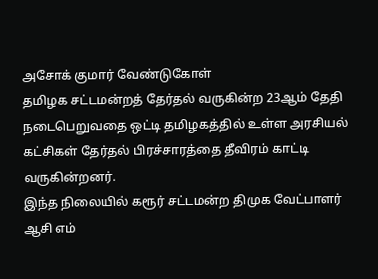அசோக் குமார் வேண்டுகோள்
தமிழக சட்டமன்றத் தேர்தல் வருகின்ற 23ஆம் தேதி நடைபெறுவதை ஒட்டி தமிழகத்தில் உள்ள அரசியல் கட்சிகள் தேர்தல் பிரச்சாரத்தை தீவிரம் காட்டி வருகின்றனர்.
இந்த நிலையில் கரூர் சட்டமன்ற திமுக வேட்பாளர் ஆசி எம்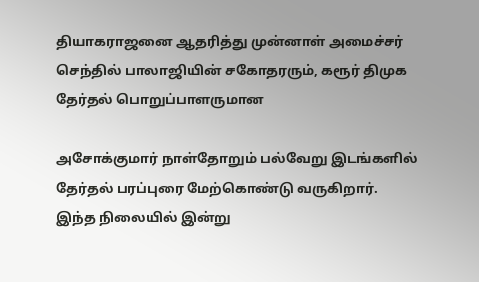தியாகராஜனை ஆதரித்து முன்னாள் அமைச்சர் செந்தில் பாலாஜியின் சகோதரரும், கரூர் திமுக தேர்தல் பொறுப்பாளருமான

அசோக்குமார் நாள்தோறும் பல்வேறு இடங்களில் தேர்தல் பரப்புரை மேற்கொண்டு வருகிறார்.
இந்த நிலையில் இன்று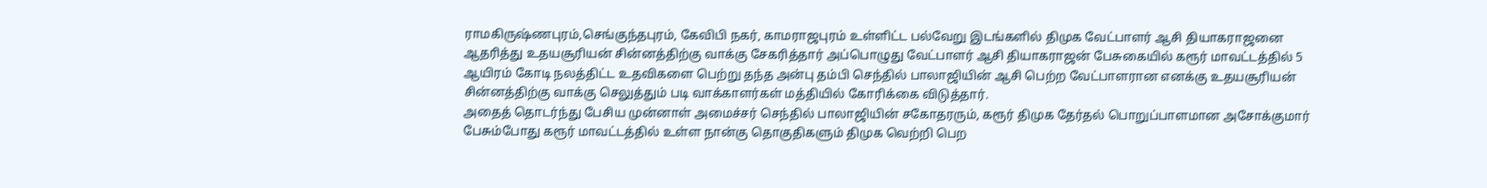ராமகிருஷ்ணபுரம்,செங்குந்தபுரம், கேவிபி நகர், காமராஜபுரம் உள்ளிட்ட பல்வேறு இடங்களில் திமுக வேட்பாளர் ஆசி தியாகராஜனை ஆதரித்து உதயசூரியன் சின்னத்திற்கு வாக்கு சேகரித்தார் அப்பொழுது வேட்பாளர் ஆசி தியாகராஜன் பேசுகையில் கரூர் மாவட்டத்தில் 5 ஆயிரம் கோடி நலத்திட்ட உதவிகளை பெற்று தந்த அன்பு தம்பி செந்தில் பாலாஜியின் ஆசி பெற்ற வேட்பாளரான எனக்கு உதயசூரியன் சின்னத்திற்கு வாக்கு செலுத்தும் படி வாக்காளர்கள் மத்தியில் கோரிக்கை விடுத்தார்.
அதைத் தொடர்ந்து பேசிய முன்னாள் அமைச்சர் செந்தில் பாலாஜியின் சகோதரரும், கரூர் திமுக தேர்தல் பொறுப்பாளமான அசோக்குமார் பேசும்போது கரூர் மாவட்டத்தில் உள்ள நான்கு தொகுதிகளும் திமுக வெற்றி பெற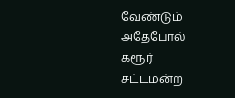வேண்டும் அதேபோல் கரூர் சட்டமன்ற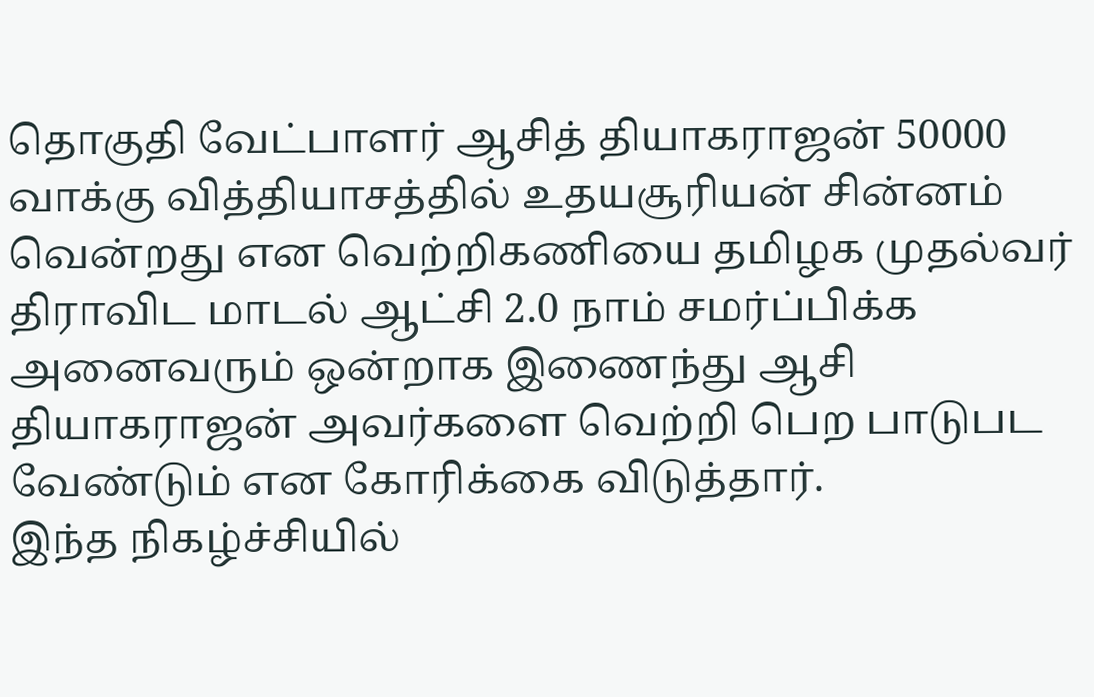தொகுதி வேட்பாளர் ஆசித் தியாகராஜன் 50000 வாக்கு வித்தியாசத்தில் உதயசூரியன் சின்னம் வென்றது என வெற்றிகணியை தமிழக முதல்வர் திராவிட மாடல் ஆட்சி 2.0 நாம் சமர்ப்பிக்க அனைவரும் ஒன்றாக இணைந்து ஆசி தியாகராஜன் அவர்களை வெற்றி பெற பாடுபட வேண்டும் என கோரிக்கை விடுத்தார்.
இந்த நிகழ்ச்சியில்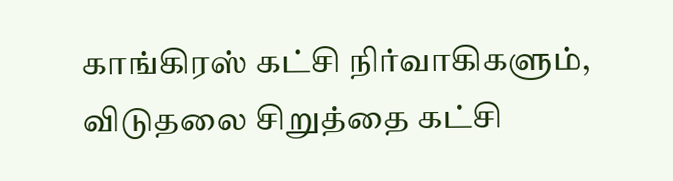காங்கிரஸ் கட்சி நிர்வாகிகளும், விடுதலை சிறுத்தை கட்சி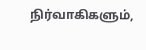நிர்வாகிகளும்,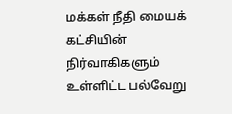மக்கள் நீதி மையக் கட்சியின் நிர்வாகிகளும் உள்ளிட்ட பல்வேறு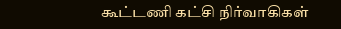கூட்டணி கட்சி நிர்வாகிகள்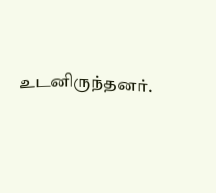உடனிருந்தனர்.